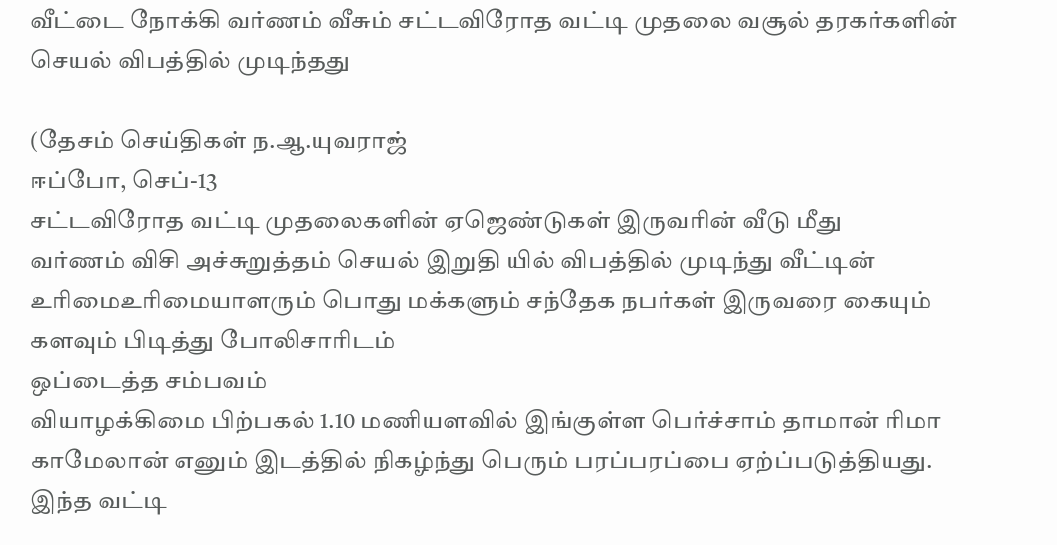வீட்டை நோக்கி வர்ணம் வீசும் சட்டவிரோத வட்டி முதலை வசூல் தரகர்களின் செயல் விபத்தில் முடிந்தது

(தேசம் செய்திகள் ந.ஆ.யுவராஜ்
ஈப்போ, செப்-13
சட்டவிரோத வட்டி முதலைகளின் ஏஜெண்டுகள் இருவரின் வீடு மீது
வர்ணம் விசி அச்சுறுத்தம் செயல் இறுதி யில் விபத்தில் முடிந்து வீட்டின் உரிமைஉரிமையாளரும் பொது மக்களும் சந்தேக நபர்கள் இருவரை கையும் களவும் பிடித்து போலிசாரிடம்
ஒப்டைத்த சம்பவம்
வியாழக்கிமை பிற்பகல் 1.10 மணியளவில் இங்குள்ள பெர்ச்சாம் தாமான் ரிமா காமேலான் எனும் இடத்தில் நிகழ்ந்து பெரும் பரப்பரப்பை ஏற்ப்படுத்தியது.
இந்த வட்டி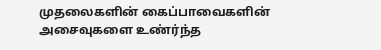முதலைகளின் கைப்பாவைகளின்
அசைவுகளை உண்ர்ந்த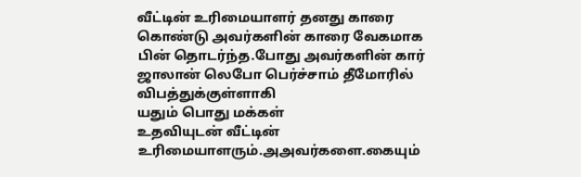வீட்டின் உரிமையாளர் தனது காரை கொண்டு அவர்களின் காரை வேகமாக பின் தொடர்ந்த.போது அவர்களின் கார்
ஜாலான் லெபோ பெர்ச்சாம் தீமோரில்
விபத்துக்குள்ளாகி
யதும் பொது மக்கள்
உதவியுடன் வீட்டின்
உரிமையாளரும்.அஅவர்களை.கையும்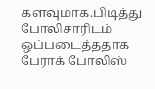களவுமாக.பிடித்து
போலிசாரிடம் ஒப்படைத்ததாக
பேராக் போலிஸ்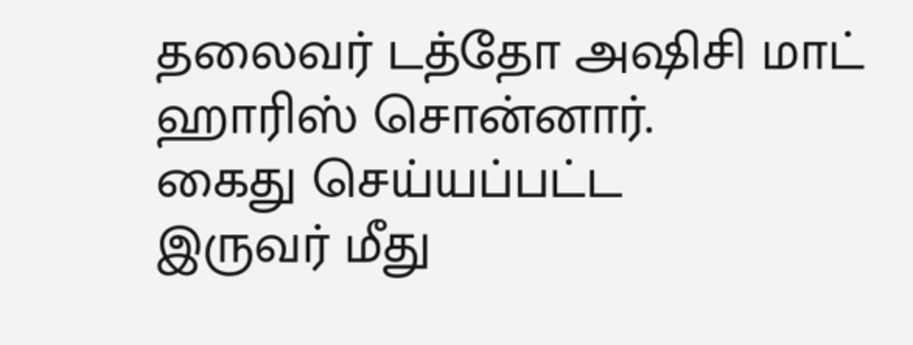தலைவர் டத்தோ அஷிசி மாட் ஹாரிஸ் சொன்னார்.
கைது செய்யப்பட்ட
இருவர் மீது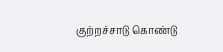குற்றச்சாடு கொண்டு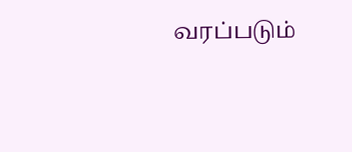வரப்படும்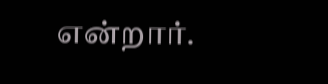என்றார்.